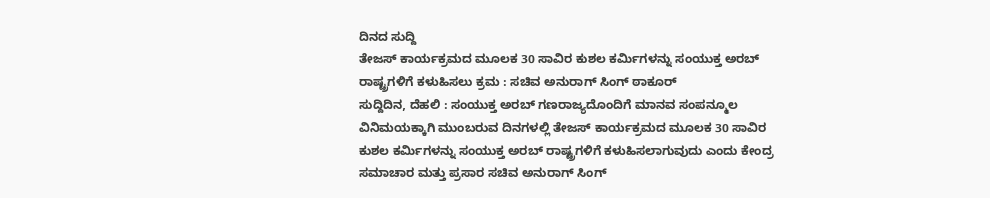ದಿನದ ಸುದ್ದಿ
ತೇಜಸ್ ಕಾರ್ಯಕ್ರಮದ ಮೂಲಕ 30 ಸಾವಿರ ಕುಶಲ ಕರ್ಮಿಗಳನ್ನು ಸಂಯುಕ್ತ ಅರಬ್ ರಾಷ್ಟ್ರಗಳಿಗೆ ಕಳುಹಿಸಲು ಕ್ರಮ : ಸಚಿವ ಅನುರಾಗ್ ಸಿಂಗ್ ಠಾಕೂರ್
ಸುದ್ದಿದಿನ, ದೆಹಲಿ : ಸಂಯುಕ್ತ ಅರಬ್ ಗಣರಾಜ್ಯದೊಂದಿಗೆ ಮಾನವ ಸಂಪನ್ಮೂಲ ವಿನಿಮಯಕ್ಕಾಗಿ ಮುಂಬರುವ ದಿನಗಳಲ್ಲಿ ತೇಜಸ್ ಕಾರ್ಯಕ್ರಮದ ಮೂಲಕ 30 ಸಾವಿರ ಕುಶಲ ಕರ್ಮಿಗಳನ್ನು ಸಂಯುಕ್ತ ಅರಬ್ ರಾಷ್ಟ್ರಗಳಿಗೆ ಕಳುಹಿಸಲಾಗುವುದು ಎಂದು ಕೇಂದ್ರ ಸಮಾಚಾರ ಮತ್ತು ಪ್ರಸಾರ ಸಚಿವ ಅನುರಾಗ್ ಸಿಂಗ್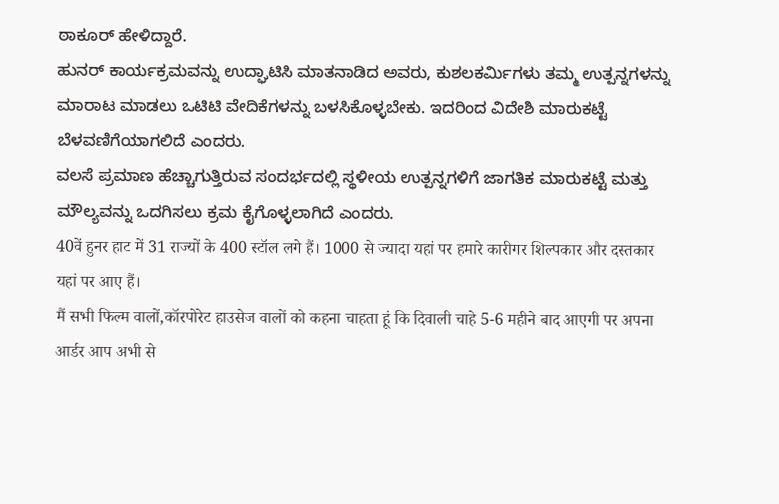ಠಾಕೂರ್ ಹೇಳಿದ್ದಾರೆ.
ಹುನರ್ ಕಾರ್ಯಕ್ರಮವನ್ನು ಉದ್ಘಾಟಿಸಿ ಮಾತನಾಡಿದ ಅವರು, ಕುಶಲಕರ್ಮಿಗಳು ತಮ್ಮ ಉತ್ಪನ್ನಗಳನ್ನು ಮಾರಾಟ ಮಾಡಲು ಒಟಿಟಿ ವೇದಿಕೆಗಳನ್ನು ಬಳಸಿಕೊಳ್ಳಬೇಕು. ಇದರಿಂದ ವಿದೇಶಿ ಮಾರುಕಟ್ಟೆ ಬೆಳವಣಿಗೆಯಾಗಲಿದೆ ಎಂದರು.
ವಲಸೆ ಪ್ರಮಾಣ ಹೆಚ್ಚಾಗುತ್ತಿರುವ ಸಂದರ್ಭದಲ್ಲಿ ಸ್ಥಳೀಯ ಉತ್ಪನ್ನಗಳಿಗೆ ಜಾಗತಿಕ ಮಾರುಕಟ್ಟೆ ಮತ್ತು ಮೌಲ್ಯವನ್ನು ಒದಗಿಸಲು ಕ್ರಮ ಕೈಗೊಳ್ಳಲಾಗಿದೆ ಎಂದರು.
40वें हुनर हाट में 31 राज्यों के 400 स्टॉल लगे हैं। 1000 से ज्यादा यहां पर हमारे कारीगर शिल्पकार और दस्तकार यहां पर आए हैं।
मैं सभी फिल्म वालों,कॉरपोरेट हाउसेज वालों को कहना चाहता हूं कि दिवाली चाहे 5-6 महीने बाद आएगी पर अपना आर्डर आप अभी से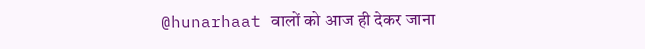@hunarhaat वालों को आज ही देकर जाना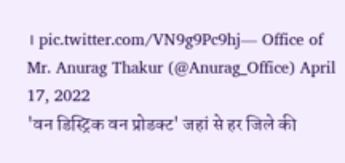। pic.twitter.com/VN9g9Pc9hj— Office of Mr. Anurag Thakur (@Anurag_Office) April 17, 2022
'वन डिस्ट्रिक वन प्रोडक्ट' जहां से हर जिले की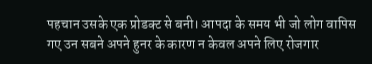पहचान उसके एक प्रोडक्ट से बनी। आपदा के समय भी जो लोग वापिस गए उन सबने अपने हुनर के कारण न केवल अपने लिए रोजगार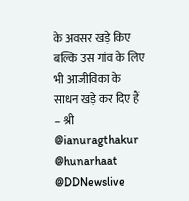के अवसर खड़े किए बल्कि उस गांव के लिए भी आजीविका के साधन खड़े कर दिए हैं – श्री @ianuragthakur @hunarhaat @DDNewslive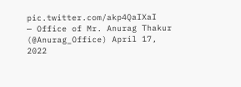pic.twitter.com/akp4QaIXaI
— Office of Mr. Anurag Thakur (@Anurag_Office) April 17, 2022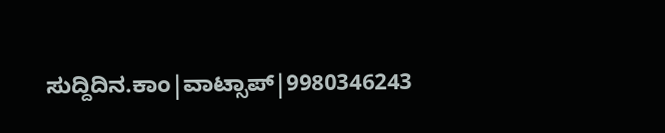ಸುದ್ದಿದಿನ.ಕಾಂ|ವಾಟ್ಸಾಪ್|9980346243